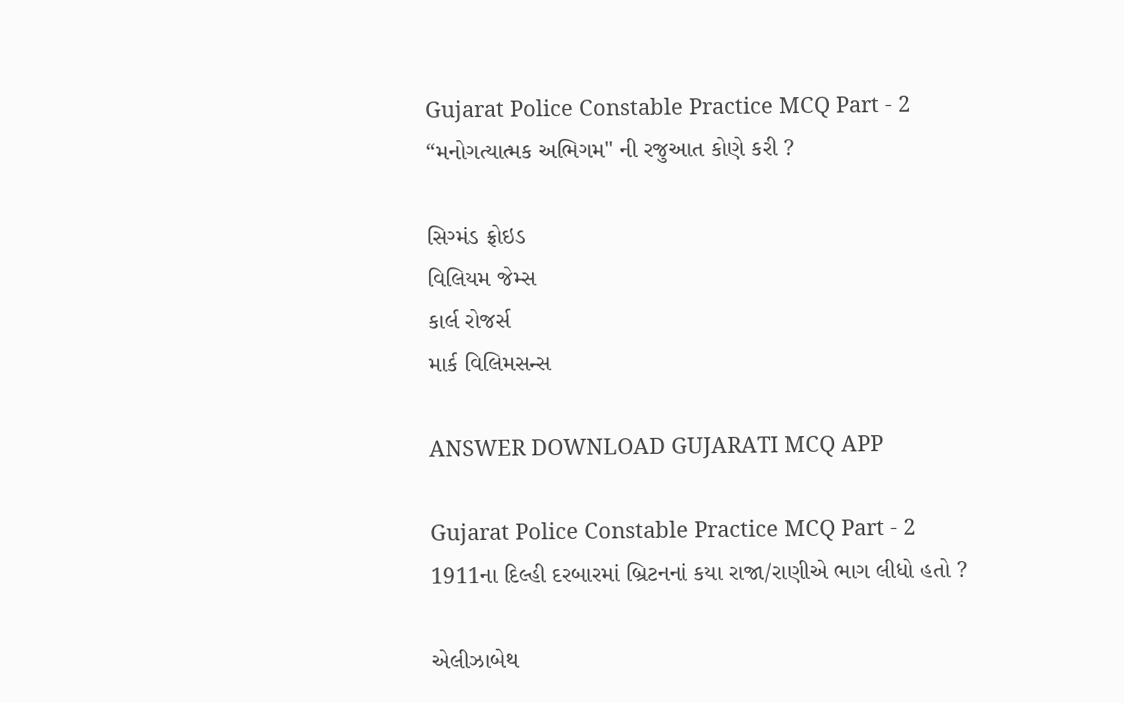Gujarat Police Constable Practice MCQ Part - 2
“મનોગત્યાત્મક અભિગમ" ની રજુઆત કોણે કરી ?

સિગ્મંડ ફ્રોઇડ
વિલિયમ જેમ્સ
કાર્લ રોજર્સ
માર્ક વિલિમસન્સ

ANSWER DOWNLOAD GUJARATI MCQ APP

Gujarat Police Constable Practice MCQ Part - 2
1911ના દિલ્હી દરબારમાં બ્રિટનનાં કયા રાજા/રાણીએ ભાગ લીધો હતો ?

એલીઝાબેથ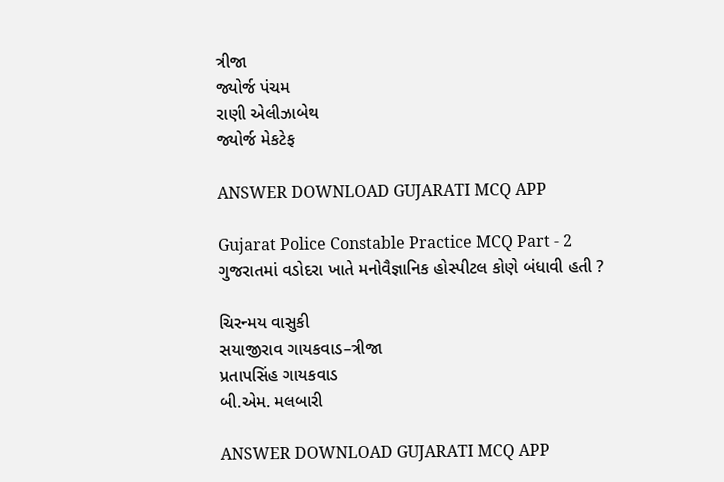ત્રીજા
જ્યોર્જ પંચમ
રાણી એલીઝાબેથ
જ્યોર્જ મેકટેફ

ANSWER DOWNLOAD GUJARATI MCQ APP

Gujarat Police Constable Practice MCQ Part - 2
ગુજરાતમાં વડોદરા ખાતે મનોવૈજ્ઞાનિક હોસ્પીટલ કોણે બંધાવી હતી ?

ચિરન્મય વાસુકી
સયાજીરાવ ગાયકવાડ–ત્રીજા
પ્રતાપસિંહ ગાયકવાડ
બી.એમ. મલબારી

ANSWER DOWNLOAD GUJARATI MCQ APP